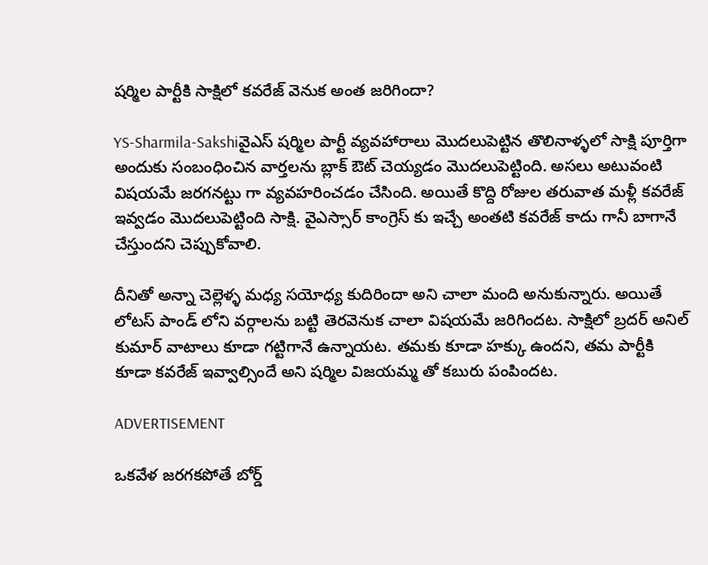షర్మిల పార్టీకి సాక్షిలో కవరేజ్ వెనుక అంత జరిగిందా?

YS-Sharmila-Sakshiవైఎస్ షర్మిల పార్టీ వ్యవహారాలు మొదలుపెట్టిన తొలినాళ్ళలో సాక్షి పూర్తిగా అందుకు సంబంధించిన వార్తలను బ్లాక్ ఔట్ చెయ్యడం మొదలుపెట్టింది. అసలు అటువంటి విషయమే జరగనట్టు గా వ్యవహరించడం చేసింది. అయితే కొద్ది రోజుల తరువాత మళ్లీ కవరేజ్ ఇవ్వడం మొదలుపెట్టింది సాక్షి. వైఎస్సార్ కాంగ్రెస్ కు ఇచ్చే అంతటి కవరేజ్ కాదు గానీ బాగానే చేస్తుందని చెప్పుకోవాలి.

దీనితో అన్నా చెల్లెళ్ళ మధ్య సయోధ్య కుదిరిందా అని చాలా మంది అనుకున్నారు. అయితే లోటస్ పాండ్ లోని వర్గాలను బట్టి తెరవెనుక చాలా విషయమే జరిగిందట. సాక్షిలో బ్రదర్ అనిల్ కుమార్ వాటాలు కూడా గట్టిగానే ఉన్నాయట. తమకు కూడా హక్కు ఉందని, తమ పార్టీకి కూడా కవరేజ్ ఇవ్వాల్సిందే అని షర్మిల విజయమ్మ తో కబురు పంపిందట.

ADVERTISEMENT

ఒకవేళ జరగకపోతే బోర్డ్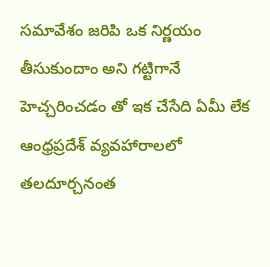సమావేశం జరిపి ఒక నిర్ణయం తీసుకుందాం అని గట్టిగానే హెచ్చరించడం తో ఇక చేసేది ఏమీ లేక ఆంధ్రప్రదేశ్ వ్యవహారాలలో తలదూర్చనంత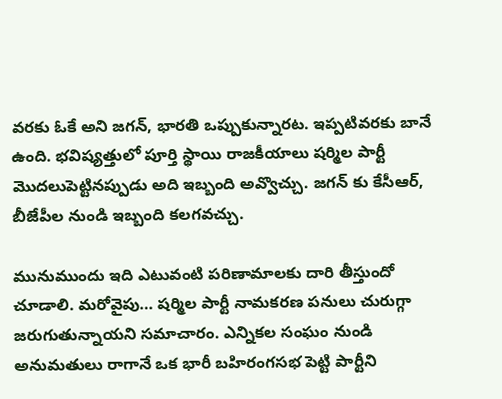వరకు ఓకే అని జగన్, భారతి ఒప్పుకున్నారట. ఇప్పటివరకు బానే ఉంది. భవిష్యత్తులో పూర్తి స్థాయి రాజకీయాలు షర్మిల పార్టీ మొదలుపెట్టినప్పుడు అది ఇబ్బంది అవ్వొచ్చు. జగన్ కు కేసీఆర్, బీజేపీల నుండి ఇబ్బంది కలగవచ్చు.

మునుముందు ఇది ఎటువంటి పరిణామాలకు దారి తీస్తుందో చూడాలి. మరోవైపు… షర్మిల పార్టీ నామకరణ పనులు చురుగ్గా జరుగుతున్నాయని సమాచారం. ఎన్నికల సంఘం నుండి అనుమతులు రాగానే ఒక భారీ బహిరంగసభ పెట్టి పార్టీని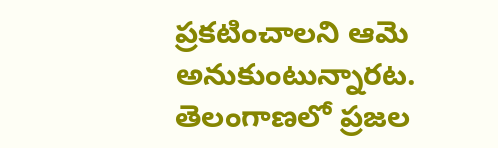ప్రకటించాలని ఆమె అనుకుంటున్నారట. తెలంగాణలో ప్రజల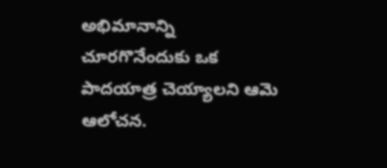అభిమానాన్ని చూరగొనేందుకు ఒక పాదయాత్ర చెయ్యాలని ఆమె ఆలోచన.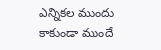ఎన్నికల ముందు కాకుండా ముందే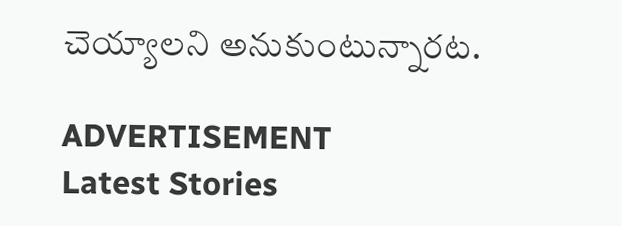చెయ్యాలని అనుకుంటున్నారట.

ADVERTISEMENT
Latest Stories